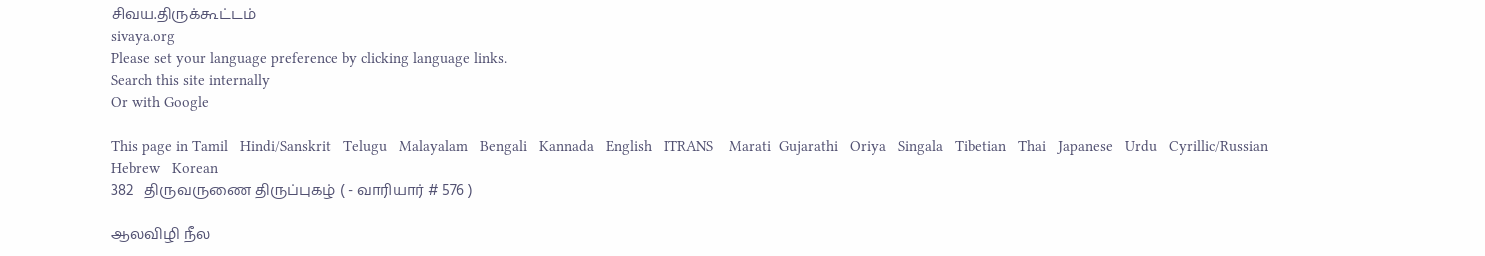சிவய.திருக்கூட்டம்
sivaya.org
Please set your language preference by clicking language links.
Search this site internally
Or with Google

This page in Tamil   Hindi/Sanskrit   Telugu   Malayalam   Bengali   Kannada   English   ITRANS    Marati  Gujarathi   Oriya   Singala   Tibetian   Thai   Japanese   Urdu   Cyrillic/Russian   Hebrew   Korean
382   திருவருணை திருப்புகழ் ( - வாரியார் # 576 )

ஆலவிழி நீல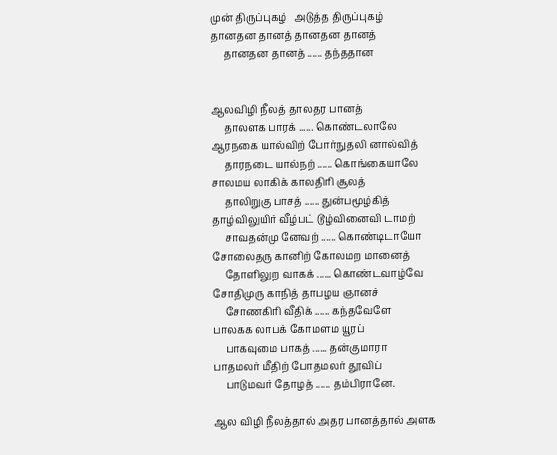முன் திருப்புகழ்   அடுத்த திருப்புகழ்
தானதன தானத் தானதன தானத்
     தானதன தானத் ...... தந்ததான


ஆலவிழி நீலத் தாலதர பானத்
     தாலளக பாரக் ...... கொண்டலாலே
ஆரநகை யால்விற் போர்நுதலி னால்வித்
     தாரநடை யால்நற் ...... கொங்கையாலே
சாலமய லாகிக் காலதிரி சூலத்
     தாலிறுகு பாசத் ...... துன்பமூழ்கித்
தாழ்விலுயிர் வீழ்பட் டூழ்வினைவி டாமற்
     சாவதன்மு னேவற் ...... கொண்டிடாயோ
சோலைதரு கானிற் கோலமற மானைத்
     தோளிலுற வாகக் ...... கொண்டவாழ்வே
சோதிமுரு காநித் தாபழய ஞானச்
     சோணகிரி வீதிக் ...... கந்தவேளே
பாலகக லாபக் கோமளம யூரப்
     பாகவுமை பாகத் ...... தன்குமாரா
பாதமலர் மீதிற் போதமலர் தூவிப்
     பாடுமவர் தோழத் ...... தம்பிரானே.

ஆல விழி நீலத்தால் அதர பானத்தால் அளக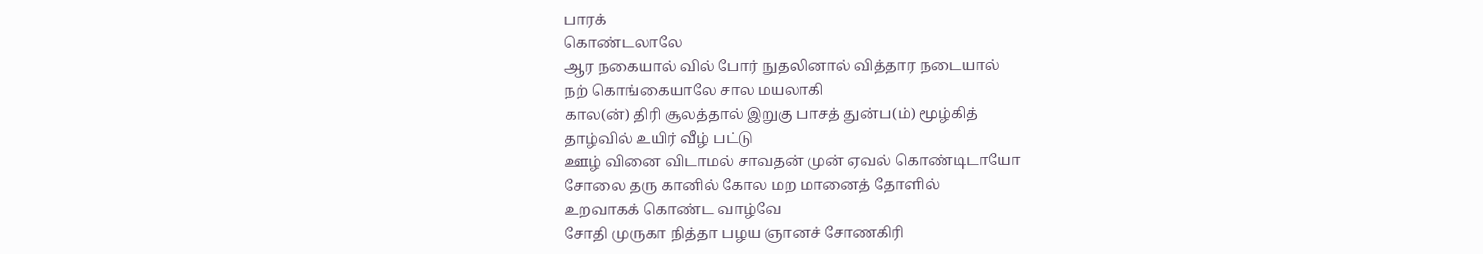பாரக்
கொண்டலாலே
ஆர நகையால் வில் போர் நுதலினால் வித்தார நடையால்
நற் கொங்கையாலே சால மயலாகி
கால(ன்) திரி சூலத்தால் இறுகு பாசத் துன்ப(ம்) மூழ்கித்
தாழ்வில் உயிர் வீழ் பட்டு
ஊழ் வினை விடாமல் சாவதன் முன் ஏவல் கொண்டிடாயோ
சோலை தரு கானில் கோல மற மானைத் தோளில்
உறவாகக் கொண்ட வாழ்வே
சோதி முருகா நித்தா பழய ஞானச் சோணகிரி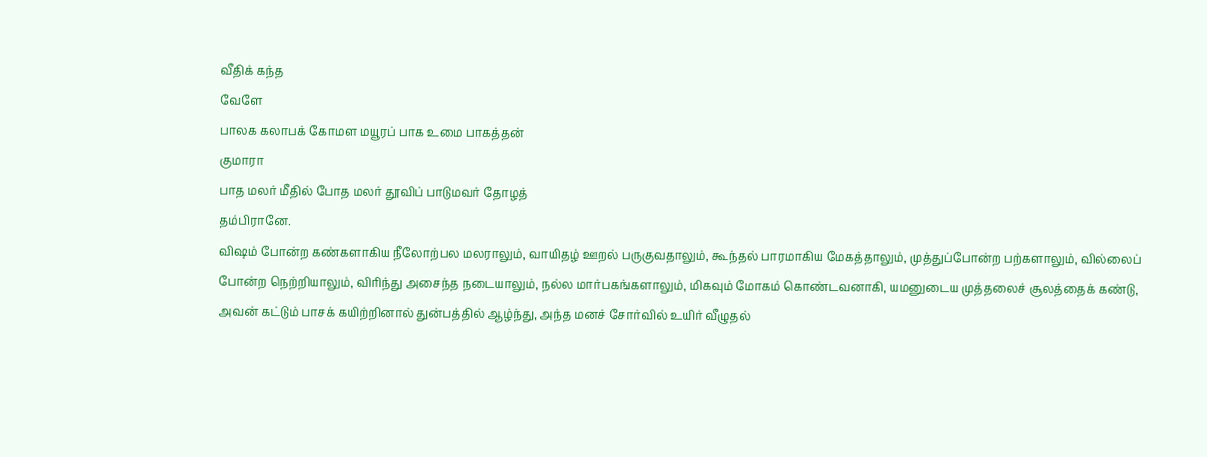வீதிக் கந்த
வேளே
பாலக கலாபக் கோமள மயூரப் பாக உமை பாகத்தன்
குமாரா
பாத மலர் மீதில் போத மலர் தூவிப் பாடுமவர் தோழத்
தம்பிரானே.
விஷம் போன்ற கண்களாகிய நீலோற்பல மலராலும், வாயிதழ் ஊறல் பருகுவதாலும், கூந்தல் பாரமாகிய மேகத்தாலும், முத்துப்போன்ற பற்களாலும், வில்லைப் போன்ற நெற்றியாலும், விரிந்து அசைந்த நடையாலும், நல்ல மார்பகங்களாலும், மிகவும் மோகம் கொண்டவனாகி, யமனுடைய முத்தலைச் சூலத்தைக் கண்டு, அவன் கட்டும் பாசக் கயிற்றினால் துன்பத்தில் ஆழ்ந்து, அந்த மனச் சோர்வில் உயிர் வீழுதல்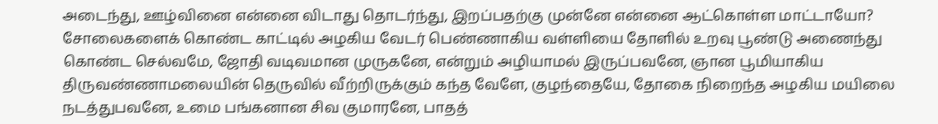அடைந்து, ஊழ்வினை என்னை விடாது தொடர்ந்து, இறப்பதற்கு முன்னே என்னை ஆட்கொள்ள மாட்டாயோ? சோலைகளைக் கொண்ட காட்டில் அழகிய வேடர் பெண்ணாகிய வள்ளியை தோளில் உறவு பூண்டு அணைந்து கொண்ட செல்வமே, ஜோதி வடிவமான முருகனே, என்றும் அழியாமல் இருப்பவனே, ஞான பூமியாகிய திருவண்ணாமலையின் தெருவில் வீற்றிருக்கும் கந்த வேளே, குழந்தையே, தோகை நிறைந்த அழகிய மயிலை நடத்துபவனே, உமை பங்கனான சிவ குமாரனே, பாதத்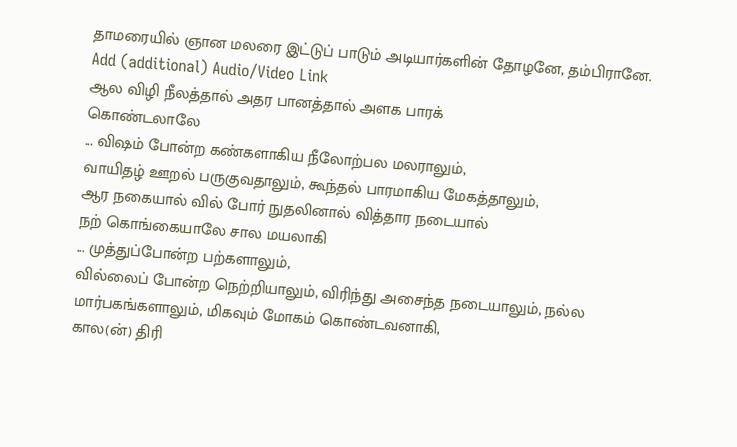தாமரையில் ஞான மலரை இட்டுப் பாடும் அடியார்களின் தோழனே, தம்பிரானே.
Add (additional) Audio/Video Link
ஆல விழி நீலத்தால் அதர பானத்தால் அளக பாரக்
கொண்டலாலே
... விஷம் போன்ற கண்களாகிய நீலோற்பல மலராலும்,
வாயிதழ் ஊறல் பருகுவதாலும், கூந்தல் பாரமாகிய மேகத்தாலும்,
ஆர நகையால் வில் போர் நுதலினால் வித்தார நடையால்
நற் கொங்கையாலே சால மயலாகி
... முத்துப்போன்ற பற்களாலும்,
வில்லைப் போன்ற நெற்றியாலும், விரிந்து அசைந்த நடையாலும், நல்ல
மார்பகங்களாலும், மிகவும் மோகம் கொண்டவனாகி,
கால(ன்) திரி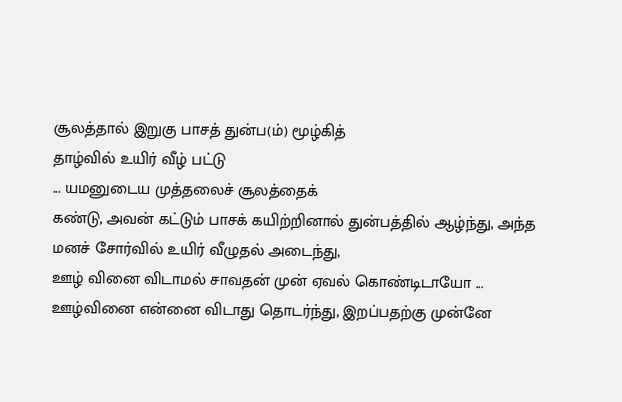சூலத்தால் இறுகு பாசத் துன்ப(ம்) மூழ்கித்
தாழ்வில் உயிர் வீழ் பட்டு
... யமனுடைய முத்தலைச் சூலத்தைக்
கண்டு, அவன் கட்டும் பாசக் கயிற்றினால் துன்பத்தில் ஆழ்ந்து, அந்த
மனச் சோர்வில் உயிர் வீழுதல் அடைந்து,
ஊழ் வினை விடாமல் சாவதன் முன் ஏவல் கொண்டிடாயோ ...
ஊழ்வினை என்னை விடாது தொடர்ந்து, இறப்பதற்கு முன்னே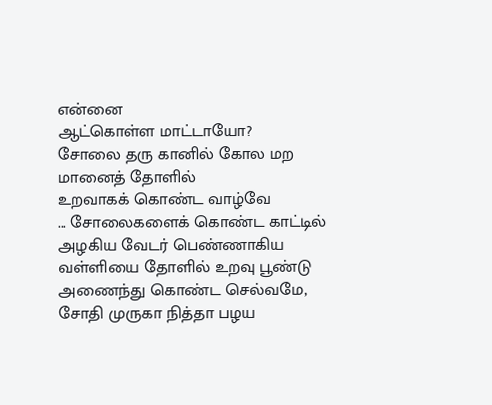என்னை
ஆட்கொள்ள மாட்டாயோ?
சோலை தரு கானில் கோல மற மானைத் தோளில்
உறவாகக் கொண்ட வாழ்வே
... சோலைகளைக் கொண்ட காட்டில்
அழகிய வேடர் பெண்ணாகிய வள்ளியை தோளில் உறவு பூண்டு
அணைந்து கொண்ட செல்வமே,
சோதி முருகா நித்தா பழய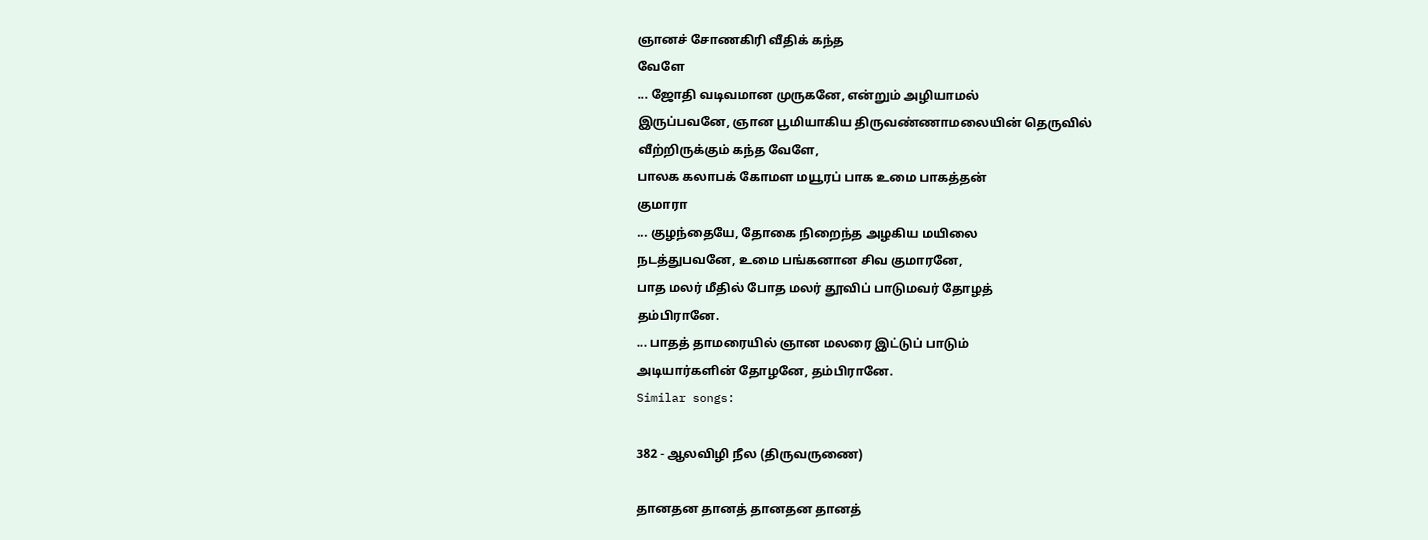ஞானச் சோணகிரி வீதிக் கந்த
வேளே
... ஜோதி வடிவமான முருகனே, என்றும் அழியாமல்
இருப்பவனே, ஞான பூமியாகிய திருவண்ணாமலையின் தெருவில்
வீற்றிருக்கும் கந்த வேளே,
பாலக கலாபக் கோமள மயூரப் பாக உமை பாகத்தன்
குமாரா
... குழந்தையே, தோகை நிறைந்த அழகிய மயிலை
நடத்துபவனே, உமை பங்கனான சிவ குமாரனே,
பாத மலர் மீதில் போத மலர் தூவிப் பாடுமவர் தோழத்
தம்பிரானே.
... பாதத் தாமரையில் ஞான மலரை இட்டுப் பாடும்
அடியார்களின் தோழனே, தம்பிரானே.
Similar songs:

382 - ஆலவிழி நீல (திருவருணை)

தானதன தானத் தானதன தானத்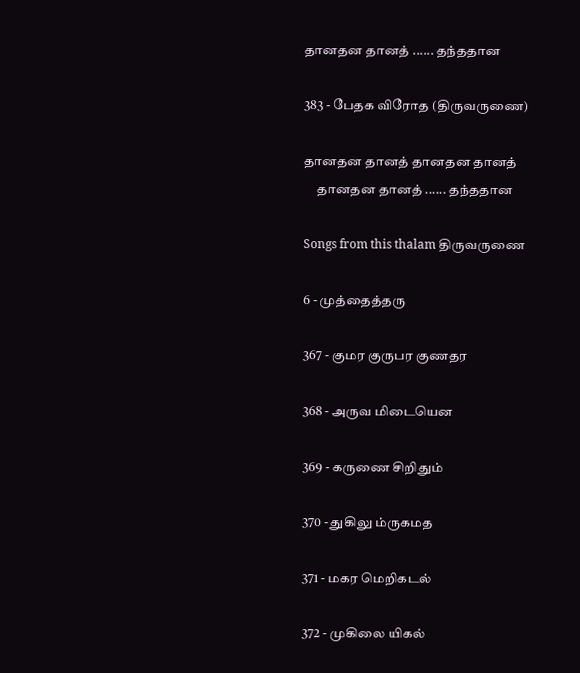தானதன தானத் ...... தந்ததான

383 - பேதக விரோத (திருவருணை)

தானதன தானத் தானதன தானத்
     தானதன தானத் ...... தந்ததான

Songs from this thalam திருவருணை

6 - முத்தைத்தரு

367 - குமர குருபர குணதர

368 - அருவ மிடையென

369 - கருணை சிறிதும்

370 - துகிலு ம்ருகமத

371 - மகர மெறிகடல்

372 - முகிலை யிகல்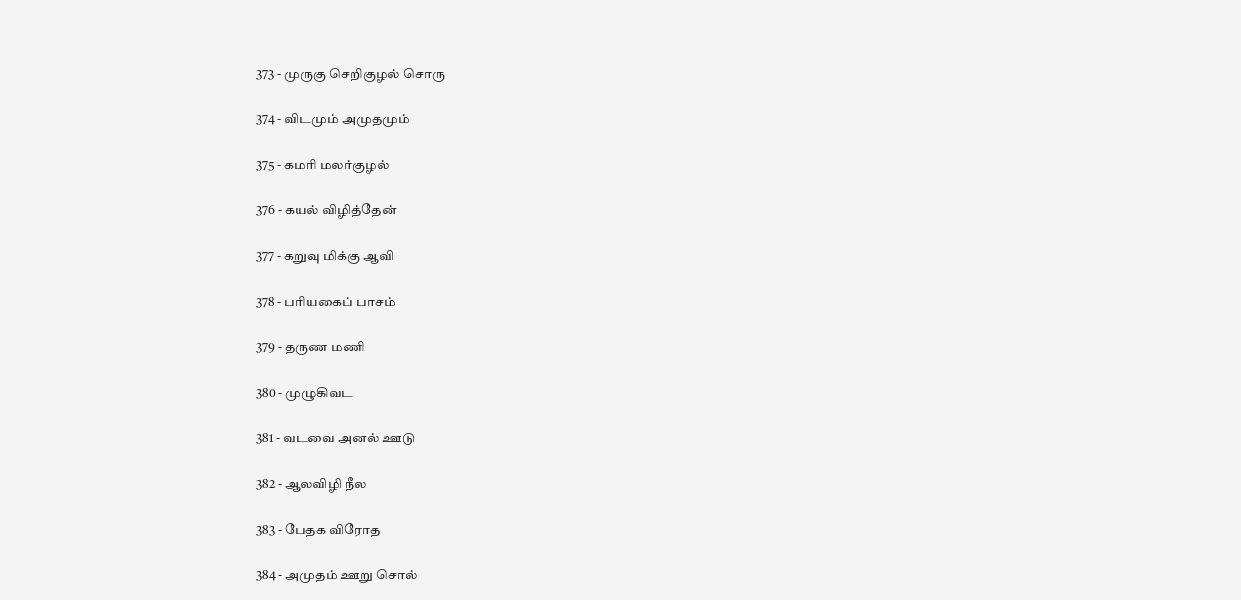373 - முருகு செறிகுழல் சொரு

374 - விடமும் அமுதமும்

375 - கமரி மலர்குழல்

376 - கயல் விழித்தேன்

377 - கறுவு மிக்கு ஆவி

378 - பரியகைப் பாசம்

379 - தருண மணி

380 - முழுகிவட

381 - வடவை அனல் ஊடு

382 - ஆலவிழி நீல

383 - பேதக விரோத

384 - அமுதம் ஊறு சொல்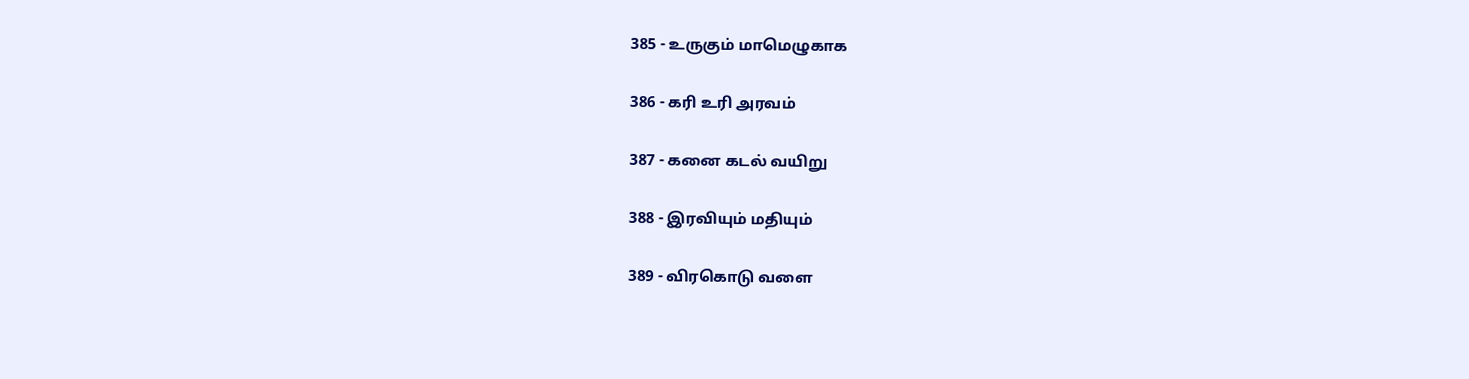385 - உருகும் மாமெழுகாக

386 - கரி உரி அரவம்

387 - கனை கடல் வயிறு

388 - இரவியும் மதியும்

389 - விரகொடு வளை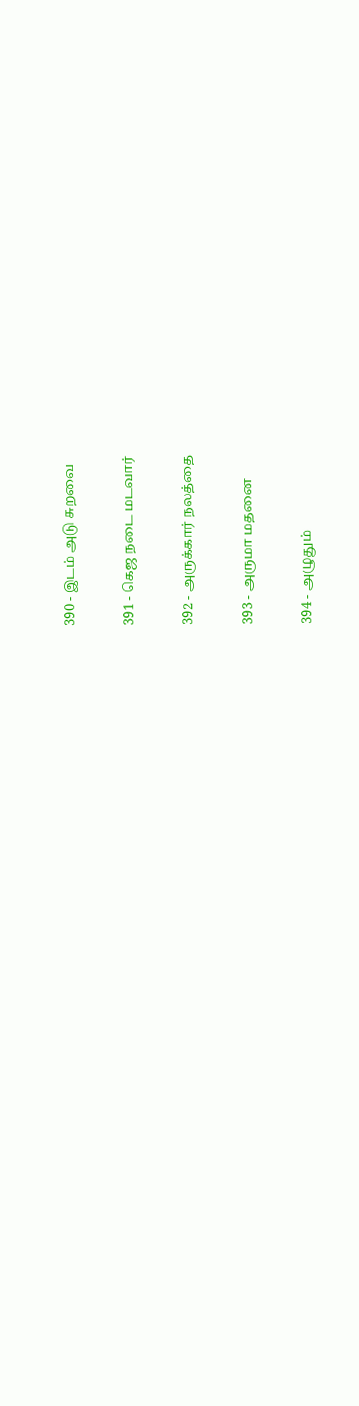390 - இடம் அடு சுறவை

391 - கெஜ நடை மடவார்

392 - அருக்கார் நலத்தை

393 - அருமா மதனை

394 - அழுதும்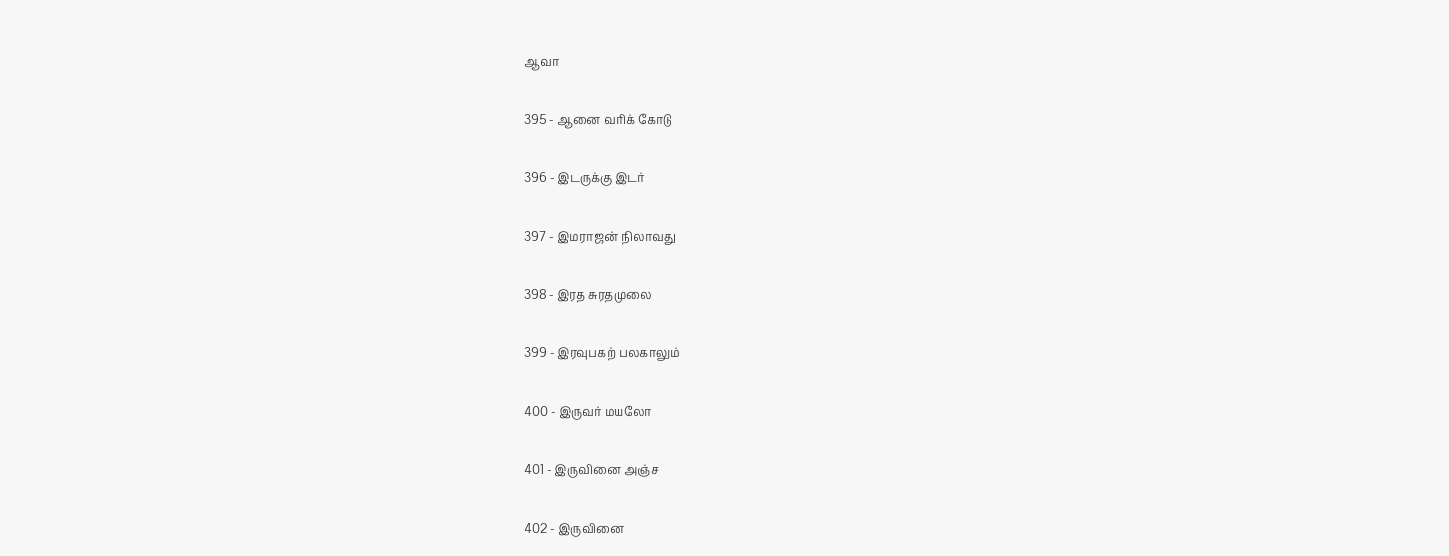ஆவா

395 - ஆனை வரிக் கோடு

396 - இடருக்கு இடர்

397 - இமராஜன் நிலாவது

398 - இரத சுரதமுலை

399 - இரவுபகற் பலகாலும்

400 - இருவர் மயலோ

401 - இருவினை அஞ்ச

402 - இருவினை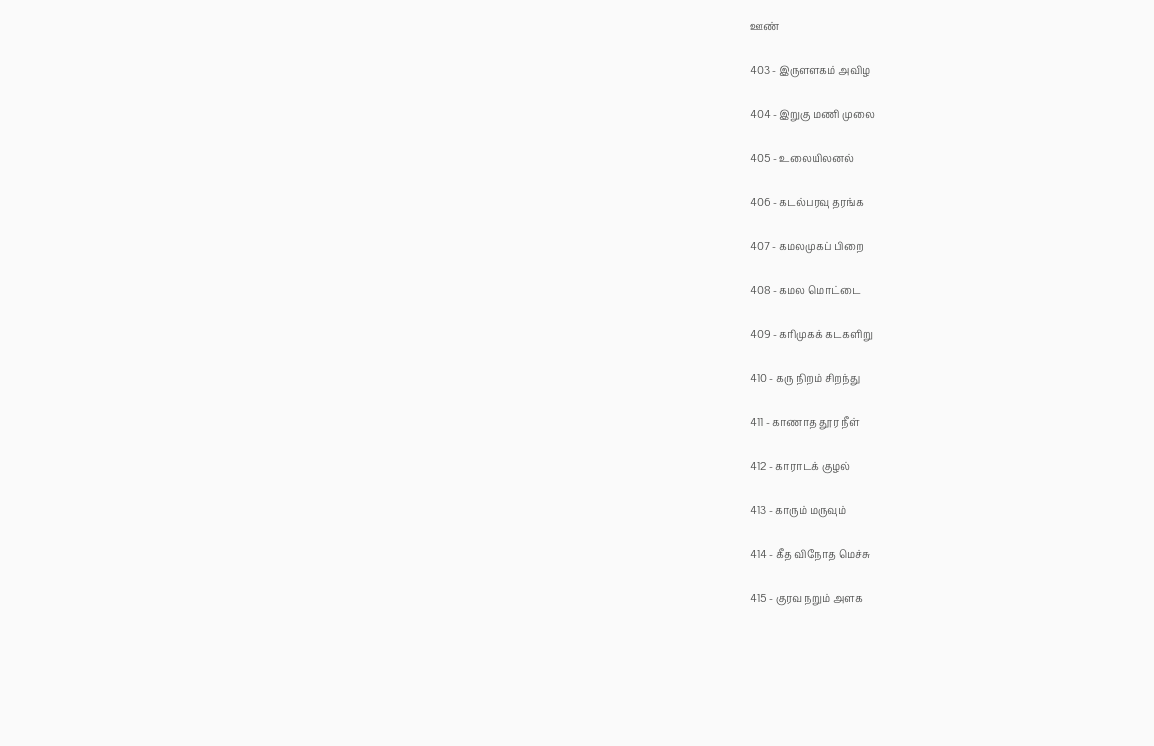ஊண்

403 - இருளளகம் அவிழ

404 - இறுகு மணி முலை

405 - உலையிலனல்

406 - கடல்பரவு தரங்க

407 - கமலமுகப் பிறை

408 - கமல மொட்டை

409 - கரிமுகக் கடகளிறு

410 - கரு நிறம் சிறந்து

411 - காணாத தூர நீள்

412 - காராடக் குழல்

413 - காரும் மருவும்

414 - கீத விநோத மெச்சு

415 - குரவ நறும் அளக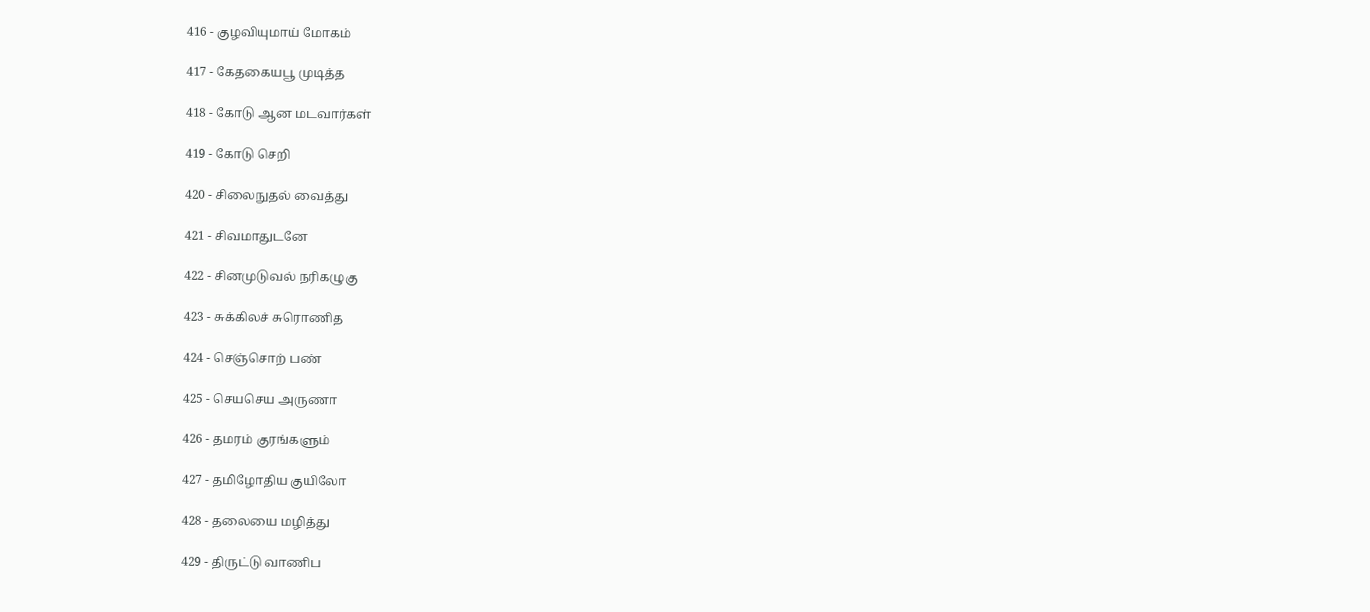416 - குழவியுமாய் மோகம்

417 - கேதகையபூ முடித்த

418 - கோடு ஆன மடவார்கள்

419 - கோடு செறி

420 - சிலைநுதல் வைத்து

421 - சிவமாதுடனே

422 - சினமுடுவல் நரிகழுகு

423 - சுக்கிலச் சுரொணித

424 - செஞ்சொற் பண்

425 - செயசெய அருணா

426 - தமரம் குரங்களும்

427 - தமிழோதிய குயிலோ

428 - தலையை மழித்து

429 - திருட்டு வாணிப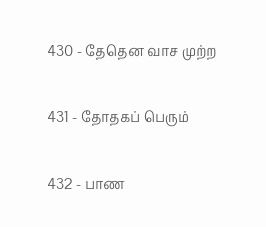430 - தேதென வாச முற்ற

431 - தோதகப் பெரும்

432 - பாண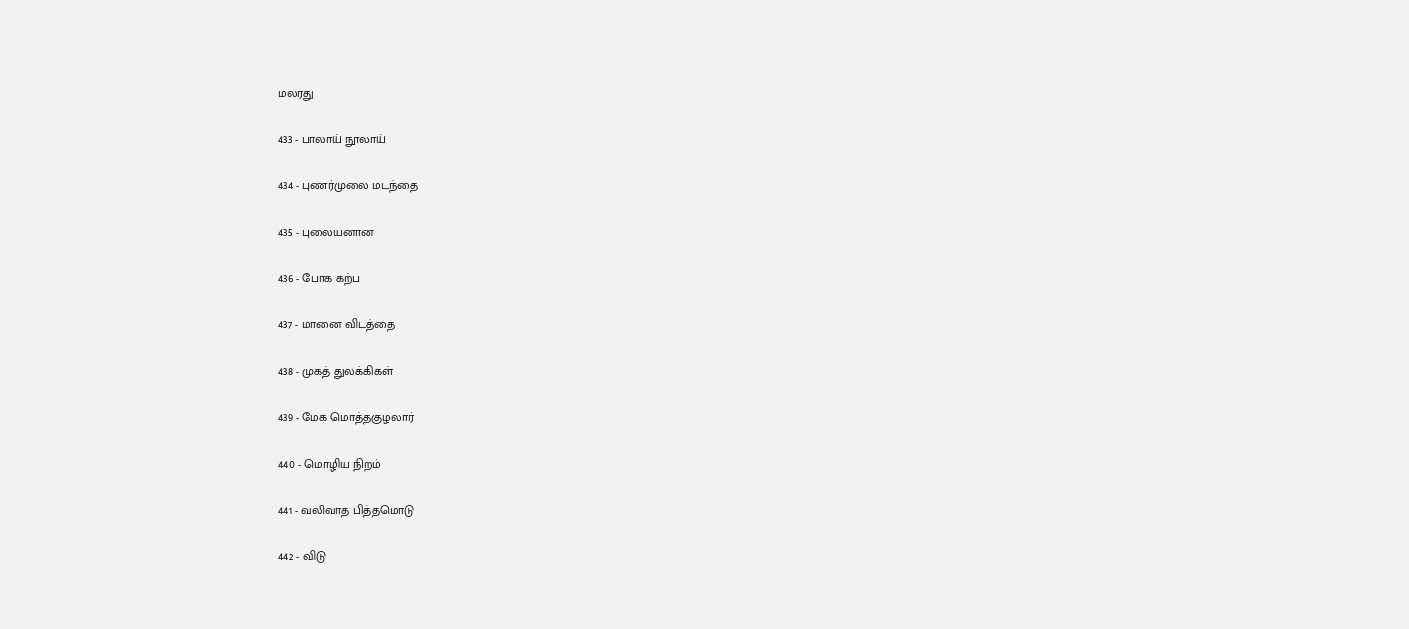மலரது

433 - பாலாய் நூலாய்

434 - புணர்முலை மடந்தை

435 - புலையனான

436 - போக கற்ப

437 - மானை விடத்தை

438 - முகத் துலக்கிகள்

439 - மேக மொத்தகுழலார்

440 - மொழிய நிறம்

441 - வலிவாத பித்தமொடு

442 - விடு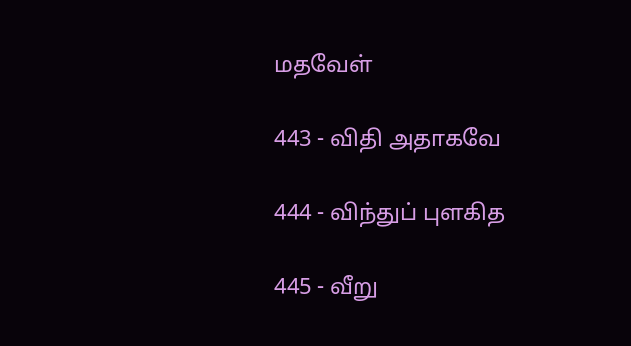மதவேள்

443 - விதி அதாகவே

444 - விந்துப் புளகித

445 - வீறு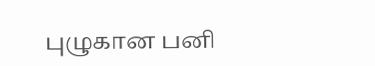புழுகான பனி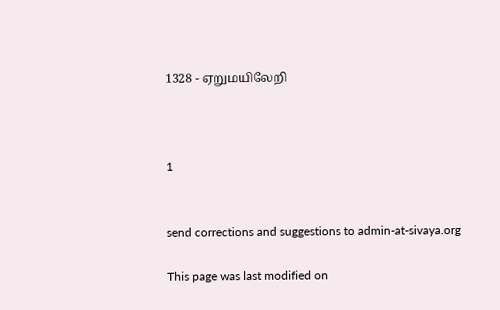1328 - ஏறுமயிலேறி



1


send corrections and suggestions to admin-at-sivaya.org

This page was last modified on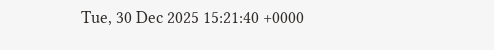Tue, 30 Dec 2025 15:21:40 +0000